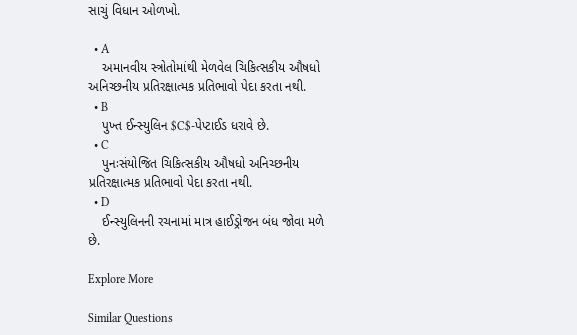સાચું વિધાન ઓળખો.

  • A
    અમાનવીય સ્ત્રોતોમાંથી મેળવેલ ચિકિત્સકીય ઔષધો અનિચ્છનીય પ્રતિરક્ષાત્મક પ્રતિભાવો પેદા કરતા નથી.
  • B
    પુખ્ત ઈન્સ્યુલિન $C$-પેપ્ટાઈડ ધરાવે છે.
  • C
    પુનઃસંયોજિત ચિકિત્સકીય ઔષધો અનિચ્છનીય પ્રતિરક્ષાત્મક પ્રતિભાવો પેદા કરતા નથી.
  • D
    ઈન્સ્યુલિનની રચનામાં માત્ર હાઈડ્રોજન બંધ જોવા મળે છે.

Explore More

Similar Questions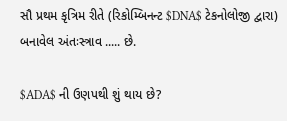સૌ પ્રથમ કૃત્રિમ રીતે (રિકોમ્બિનન્ટ $DNA$ ટેકનોલોજી દ્વારા) બનાવેલ અંતઃસ્ત્રાવ ..... છે.

$ADA$ ની ઉણપથી શું થાય છે?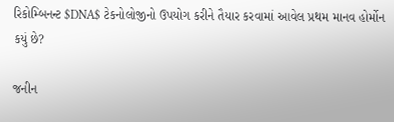રિકોમ્બિનન્ટ $DNA$ ટેકનોલોજીનો ઉપયોગ કરીને તૈયાર કરવામાં આવેલ પ્રથમ માનવ હોર્મોન કયું છે?

જનીન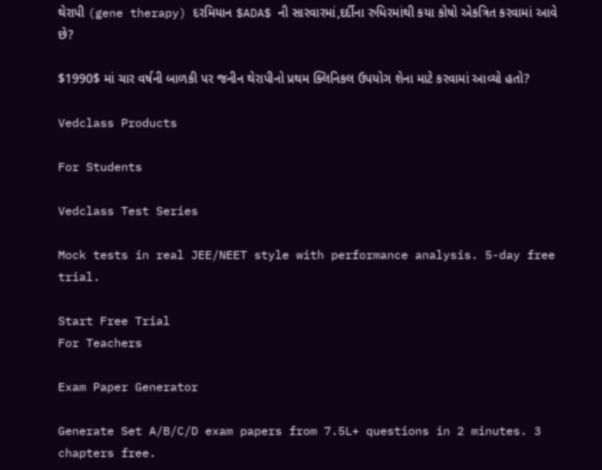થેરાપી (gene therapy) દરમિયાન $ADA$ ની સારવારમાં,દર્દીના રુધિરમાંથી કયા કોષો એકત્રિત કરવામાં આવે છે?

$1990$ માં ચાર વર્ષની બાળકી પર જનીન થેરાપીનો પ્રથમ ક્લિનિકલ ઉપયોગ શેના માટે કરવામાં આવ્યો હતો?

Vedclass Products

For Students

Vedclass Test Series

Mock tests in real JEE/NEET style with performance analysis. 5-day free trial.

Start Free Trial
For Teachers

Exam Paper Generator

Generate Set A/B/C/D exam papers from 7.5L+ questions in 2 minutes. 3 chapters free.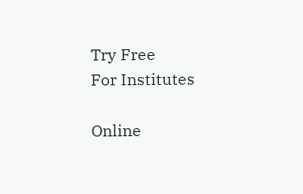Try Free
For Institutes

Online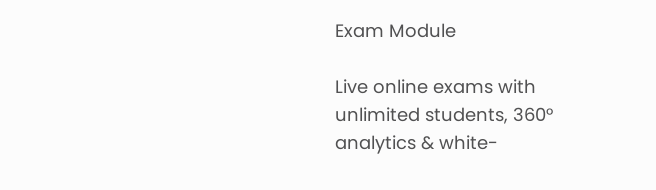Exam Module

Live online exams with unlimited students, 360° analytics & white-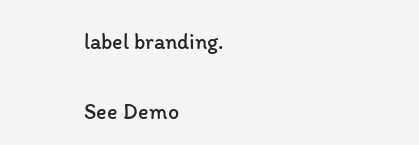label branding.

See Demo